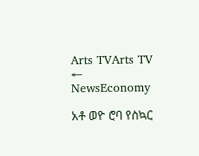Arts TVArts TV
← NewsEconomy

አቶ ወዮ ሮባ የስኳር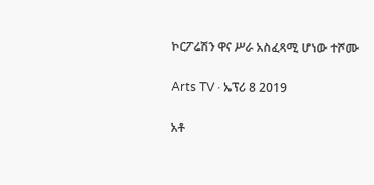ኮርፖሬሽን ዋና ሥራ አስፈጻሚ ሆነው ተሾሙ

Arts TV · ኤፕሪ 8 2019

አቶ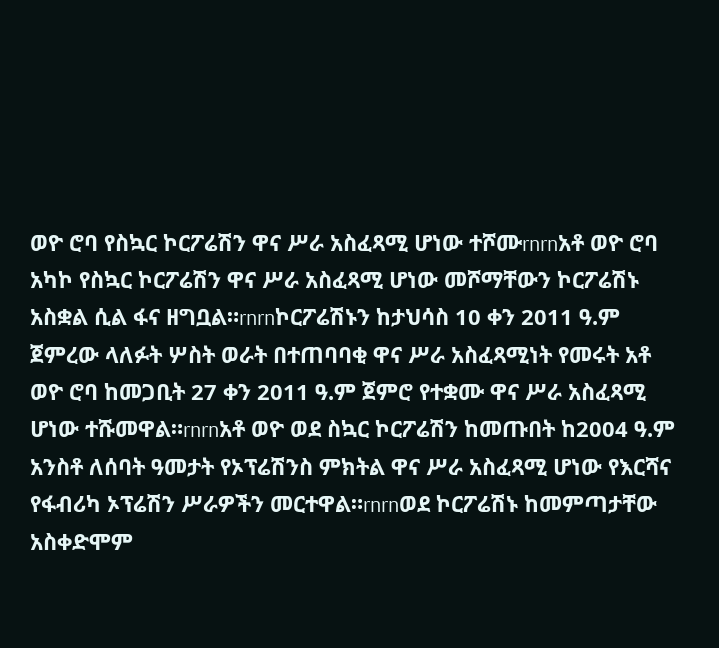ወዮ ሮባ የስኳር ኮርፖሬሽን ዋና ሥራ አስፈጻሚ ሆነው ተሾሙrnrnአቶ ወዮ ሮባ አካኮ የስኳር ኮርፖሬሽን ዋና ሥራ አስፈጻሚ ሆነው መሾማቸውን ኮርፖሬሽኑ አስቋል ሲል ፋና ዘግቧል።rnrnኮርፖሬሽኑን ከታህሳስ 10 ቀን 2011 ዓ.ም ጀምረው ላለፉት ሦስት ወራት በተጠባባቂ ዋና ሥራ አስፈጻሚነት የመሩት አቶ ወዮ ሮባ ከመጋቢት 27 ቀን 2011 ዓ.ም ጀምሮ የተቋሙ ዋና ሥራ አስፈጻሚ ሆነው ተሹመዋል።rnrnአቶ ወዮ ወደ ስኳር ኮርፖሬሽን ከመጡበት ከ2004 ዓ.ም አንስቶ ለሰባት ዓመታት የኦፕሬሽንስ ምክትል ዋና ሥራ አስፈጻሚ ሆነው የእርሻና የፋብሪካ ኦፕሬሽን ሥራዎችን መርተዋል።rnrnወደ ኮርፖሬሽኑ ከመምጣታቸው አስቀድሞም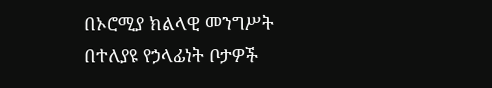በኦሮሚያ ክልላዊ መንግሥት በተለያዩ የኃላፊነት ቦታዎች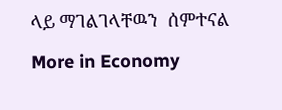ላይ ማገልገላቸዉን  ሰምተናል

More in Economy